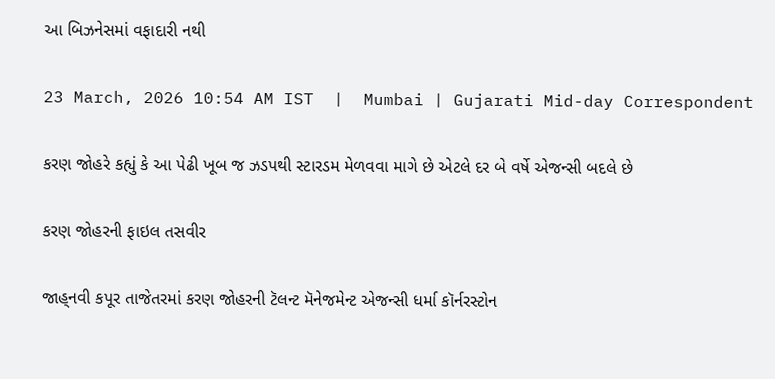આ બિઝનેસમાં વફાદારી નથી

23 March, 2026 10:54 AM IST  |  Mumbai | Gujarati Mid-day Correspondent

કરણ જોહરે કહ્યું કે આ પેઢી ખૂબ જ ઝડપથી સ્ટારડમ મેળવવા માગે છે એટલે દર બે વર્ષે એજન્સી બદલે છે

કરણ જોહરની ફાઇલ તસવીર

જાહ‌્નવી કપૂર તાજેતરમાં કરણ જોહરની ટૅલન્ટ મૅનેજમેન્ટ એજન્સી ધર્મા કૉર્નરસ્ટોન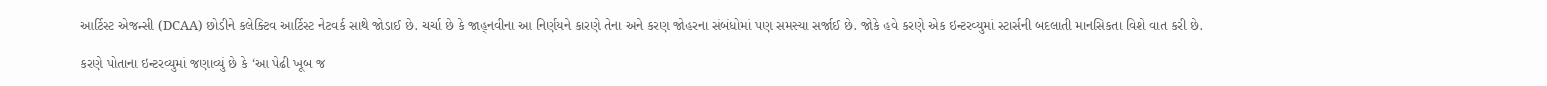આર્ટિસ્ટ એજન્સી (DCAA) છોડીને કલેક્ટિવ આર્ટિસ્ટ નેટવર્ક સાથે જોડાઈ છે. ચર્ચા છે કે જાહ‌્નવીના આ નિર્ણયને કારણે તેના અને કરણ જોહરના સંબંધોમાં પણ સમસ્યા સર્જાઈ છે. જોકે હવે કરણે એક ઇન્ટરવ્યુમાં સ્ટાર્સની બદલાતી માનસિકતા વિશે વાત કરી છે.

કરણે પોતાના ઇન્ટરવ્યુમાં જણાવ્યું છે કે ‘આ પેઢી ખૂબ જ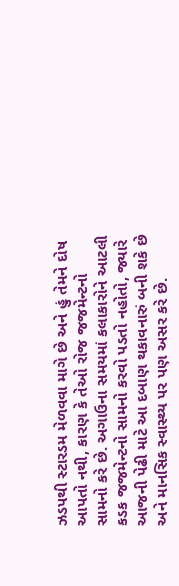ઝડપથી સ્ટારડમ મેળવવા માગે છે અને હું તેમને દોષ આપતો નથી, કારણ કે તેઓ રોજ જજમેન્ટનો સામનો કરે છે. અગાઉના સમયમાં કલાકારોને આટલી કડક જજમેન્ટનો સામનો કરવો પડતો નહોતો, જ્યારે આજની પેઢી માટે આ દબાણ થકાવનારું બની શકે છે અને માનસિક સ્વાસ્થ્ય પર પણ અસર કરે છે.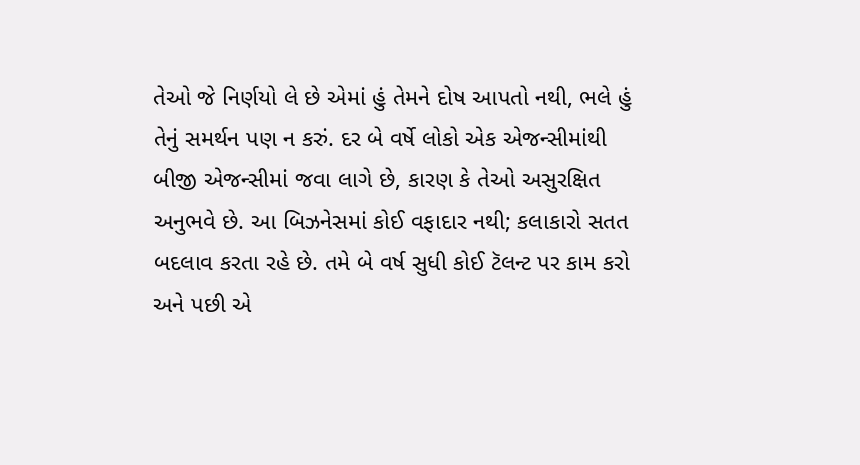તેઓ જે નિર્ણયો લે છે એમાં હું તેમને દોષ આપતો નથી, ભલે હું તેનું સમર્થન પણ ન કરું. દર બે વર્ષે લોકો એક એજન્સીમાંથી બીજી એજન્સીમાં જવા લાગે છે, કારણ કે તેઓ અસુરક્ષિત અનુભવે છે. આ બિઝનેસમાં કોઈ વફાદાર નથી; કલાકારો સતત બદલાવ કરતા રહે છે. તમે બે વર્ષ સુધી કોઈ ટૅલન્ટ પર કામ કરો અને પછી એ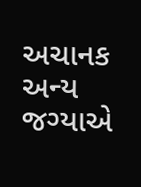અચાનક અન્ય જગ્યાએ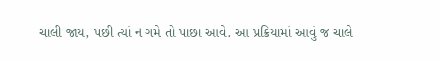ચાલી જાય, પછી ત્યાં ન ગમે તો પાછા આવે. આ પ્રક્રિયામાં આવું જ ચાલે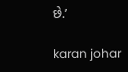છે.’

karan johar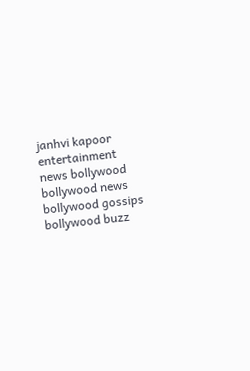janhvi kapoor entertainment news bollywood bollywood news bollywood gossips bollywood buzz